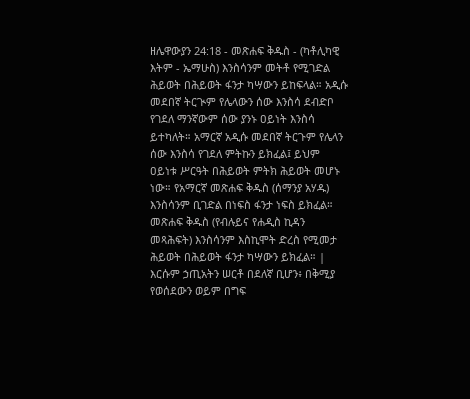ዘሌዋውያን 24:18 - መጽሐፍ ቅዱስ - (ካቶሊካዊ እትም - ኤማሁስ) እንስሳንም መትቶ የሚገድል ሕይወት በሕይወት ፋንታ ካሣውን ይከፍላል። አዲሱ መደበኛ ትርጒም የሌላውን ሰው እንስሳ ደብድቦ የገደለ ማንኛውም ሰው ያንኑ ዐይነት እንስሳ ይተካለት። አማርኛ አዲሱ መደበኛ ትርጉም የሌላን ሰው እንስሳ የገደለ ምትኩን ይክፈል፤ ይህም ዐይነቱ ሥርዓት በሕይወት ምትክ ሕይወት መሆኑ ነው። የአማርኛ መጽሐፍ ቅዱስ (ሰማንያ አሃዱ) እንስሳንም ቢገድል በነፍስ ፋንታ ነፍስ ይክፈል። መጽሐፍ ቅዱስ (የብሉይና የሐዲስ ኪዳን መጻሕፍት) እንስሳንም እስኪሞት ድረስ የሚመታ ሕይወት በሕይወት ፋንታ ካሣውን ይክፈል። |
እርሱም ኃጢአትን ሠርቶ በደለኛ ቢሆን፥ በቅሚያ የወሰደውን ወይም በግፍ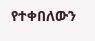የተቀበለውን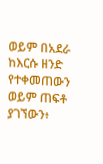ወይም በአደራ ከእርሱ ዘንድ የተቀመጠውን ወይም ጠፍቶ ያገኘውን፥